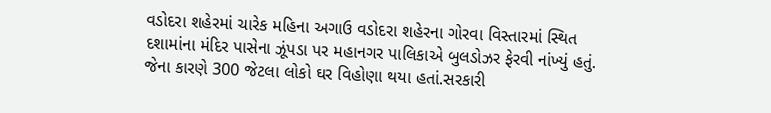વડોદરા શહેરમાં ચારેક મહિના અગાઉ વડોદરા શહેરના ગોરવા વિસ્તારમાં સ્થિત દશામાંના મંદિર પાસેના ઝૂંપડા પર મહાનગર પાલિકાએ બુલડોઝર ફેરવી નાંખ્યું હતું. જેના કારણે 300 જેટલા લોકો ઘર વિહોણા થયા હતાં.સરકારી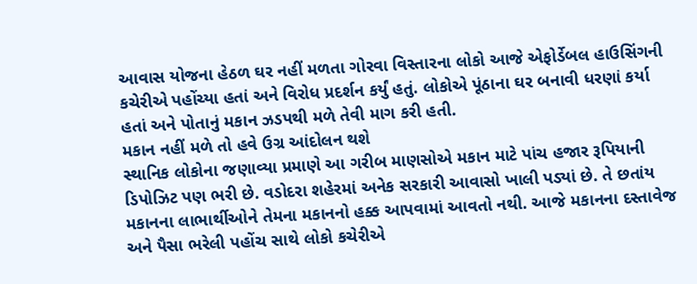આવાસ યોજના હેઠળ ઘર નહીં મળતા ગોરવા વિસ્તારના લોકો આજે એફોર્ડેબલ હાઉસિંગની કચેરીએ પહોંચ્યા હતાં અને વિરોધ પ્રદર્શન કર્યું હતું. લોકોએ પૂંઠાના ઘર બનાવી ધરણાં કર્યા હતાં અને પોતાનું મકાન ઝડપથી મળે તેવી માગ કરી હતી.
મકાન નહીં મળે તો હવે ઉગ્ર આંદોલન થશે
સ્થાનિક લોકોના જણાવ્યા પ્રમાણે આ ગરીબ માણસોએ મકાન માટે પાંચ હજાર રૂપિયાની ડિપોઝિટ પણ ભરી છે. વડોદરા શહેરમાં અનેક સરકારી આવાસો ખાલી પડ્યાં છે. તે છતાંય મકાનના લાભાર્થીઓને તેમના મકાનનો હક્ક આપવામાં આવતો નથી. આજે મકાનના દસ્તાવેજ અને પૈસા ભરેલી પહોંચ સાથે લોકો કચેરીએ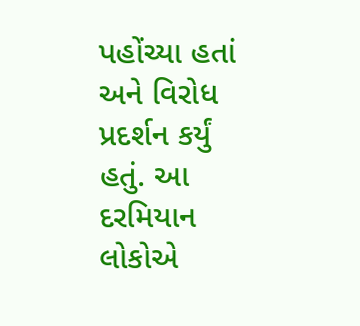પહોંચ્યા હતાં અને વિરોધ પ્રદર્શન કર્યું હતું. આ દરમિયાન લોકોએ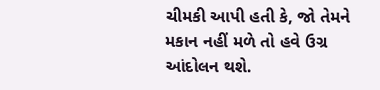ચીમકી આપી હતી કે, જો તેમને મકાન નહીં મળે તો હવે ઉગ્ર આંદોલન થશે.